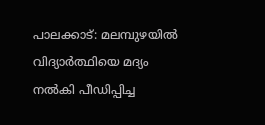പാലക്കാട്: മലമ്പുഴയിൽ വിദ്യാർത്ഥിയെ മദ്യം നൽകി പീഡിപ്പിച്ച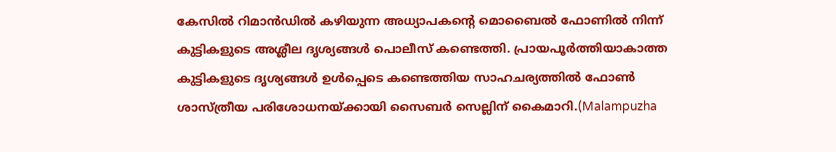കേസിൽ റിമാൻഡിൽ കഴിയുന്ന അധ്യാപകൻ്റെ മൊബൈൽ ഫോണിൽ നിന്ന് കുട്ടികളുടെ അശ്ലീല ദൃശ്യങ്ങൾ പൊലീസ് കണ്ടെത്തി. പ്രായപൂർത്തിയാകാത്ത കുട്ടികളുടെ ദൃശ്യങ്ങൾ ഉൾപ്പെടെ കണ്ടെത്തിയ സാഹചര്യത്തിൽ ഫോൺ ശാസ്ത്രീയ പരിശോധനയ്ക്കായി സൈബർ സെല്ലിന് കൈമാറി.(Malampuzha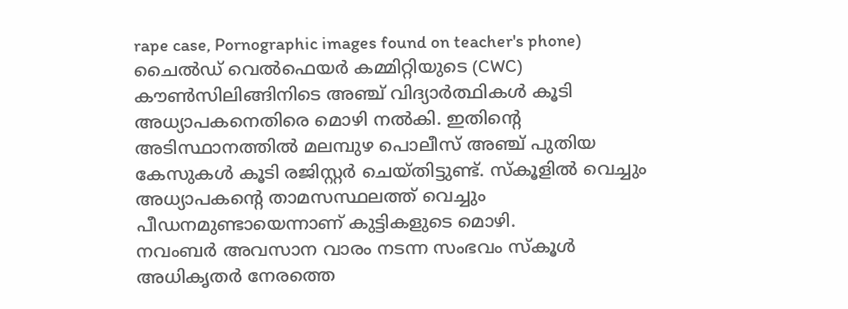rape case, Pornographic images found on teacher's phone)
ചൈൽഡ് വെൽഫെയർ കമ്മിറ്റിയുടെ (CWC) കൗൺസിലിങ്ങിനിടെ അഞ്ച് വിദ്യാർത്ഥികൾ കൂടി അധ്യാപകനെതിരെ മൊഴി നൽകി. ഇതിന്റെ അടിസ്ഥാനത്തിൽ മലമ്പുഴ പൊലീസ് അഞ്ച് പുതിയ കേസുകൾ കൂടി രജിസ്റ്റർ ചെയ്തിട്ടുണ്ട്. സ്കൂളിൽ വെച്ചും അധ്യാപകന്റെ താമസസ്ഥലത്ത് വെച്ചും പീഡനമുണ്ടായെന്നാണ് കുട്ടികളുടെ മൊഴി.
നവംബർ അവസാന വാരം നടന്ന സംഭവം സ്കൂൾ അധികൃതർ നേരത്തെ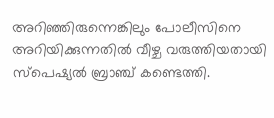അറിഞ്ഞിരുന്നെങ്കിലും പോലീസിനെ അറിയിക്കുന്നതിൽ വീഴ്ച വരുത്തിയതായി സ്പെഷ്യൽ ബ്രാഞ്ച് കണ്ടെത്തി.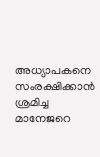അധ്യാപകനെ സംരക്ഷിക്കാൻ ശ്രമിച്ച മാനേജറെ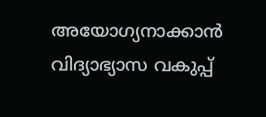അയോഗ്യനാക്കാൻ വിദ്യാഭ്യാസ വകുപ്പ്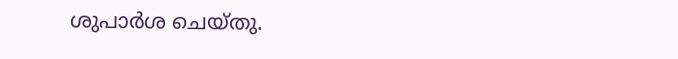ശുപാർശ ചെയ്തു.